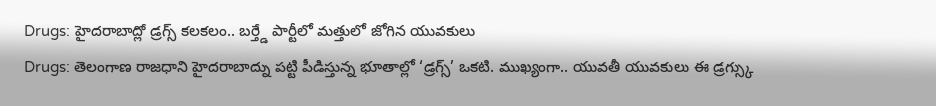Drugs: హైదరాబాద్లో డ్రగ్స్ కలకలం.. బర్త్డే పార్టీలో మత్తులో జోగిన యువకులు
Drugs: తెలంగాణ రాజధాని హైదరాబాద్ను పట్టి పీడిస్తున్న భూతాల్లో ‘డ్రగ్స్’ ఒకటి. ముఖ్యంగా.. యువతీ యువకులు ఈ డ్రగ్స్కు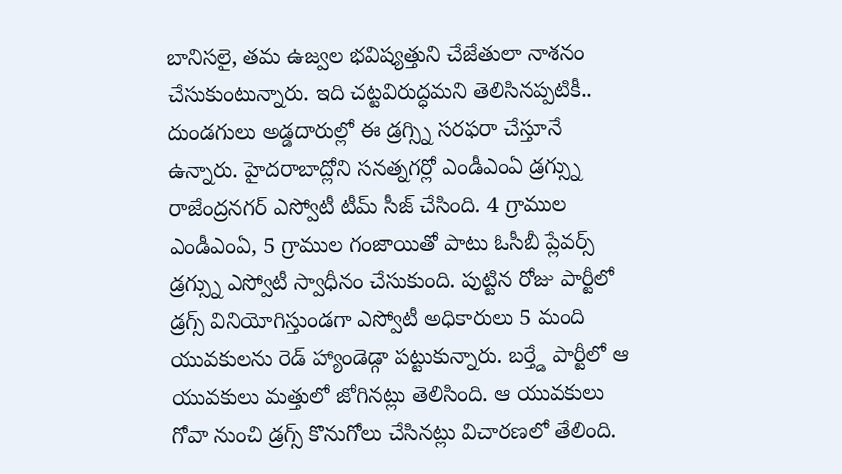బానిసలై, తమ ఉజ్వల భవిష్యత్తుని చేజేతులా నాశనం చేసుకుంటున్నారు. ఇది చట్టవిరుద్ధమని తెలిసినప్పటికీ.. దుండగులు అడ్డదారుల్లో ఈ డ్రగ్స్ని సరఫరా చేస్తూనే ఉన్నారు. హైదరాబాద్లోని సనత్నగర్లో ఎండీఎంఏ డ్రగ్స్ను రాజేంద్రనగర్ ఎస్వోటీ టీమ్ సీజ్ చేసింది. 4 గ్రాముల ఎండీఎంఏ, 5 గ్రాముల గంజాయితో పాటు ఓసీబీ ప్లేవర్స్ డ్రగ్స్ను ఎస్వోటీ స్వాధీనం చేసుకుంది. పుట్టిన రోజు పార్టీలో డ్రగ్స్ వినియోగిస్తుండగా ఎస్వోటీ అధికారులు 5 మంది యువకులను రెడ్ హ్యాండెడ్గా పట్టుకున్నారు. బర్త్డే పార్టీలో ఆ యువకులు మత్తులో జోగినట్లు తెలిసింది. ఆ యువకులు గోవా నుంచి డ్రగ్స్ కొనుగోలు చేసినట్లు విచారణలో తేలింది.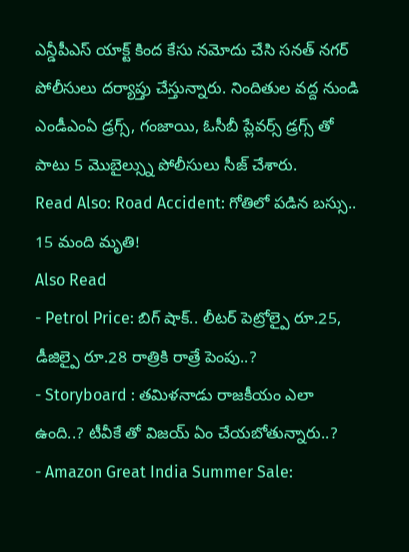ఎన్డీపీఎస్ యాక్ట్ కింద కేసు నమోదు చేసి సనత్ నగర్ పోలీసులు దర్యాప్తు చేస్తున్నారు. నిందితుల వద్ద నుండి ఎండీఎంఏ డ్రగ్స్, గంజాయి, ఓసీబీ ప్లేవర్స్ డ్రగ్స్ తో పాటు 5 మొబైల్స్ను పోలీసులు సీజ్ చేశారు.
Read Also: Road Accident: గోతిలో పడిన బస్సు.. 15 మంది మృతి!
Also Read
- Petrol Price: బిగ్ షాక్.. లీటర్ పెట్రోల్పై రూ.25, డీజిల్పై రూ.28 రాత్రికి రాత్రే పెంపు..?
- Storyboard : తమిళనాడు రాజకీయం ఎలా ఉంది..? టీవీకే తో విజయ్ ఏం చేయబోతున్నారు..?
- Amazon Great India Summer Sale: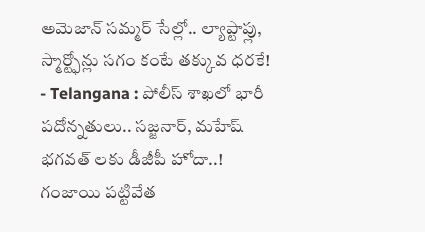అమెజాన్ సమ్మర్ సేల్లో.. ల్యాప్టాప్లు, స్మార్ట్ఫోన్లు సగం కంటే తక్కువ ధరకే!
- Telangana : పోలీస్ శాఖలో భారీ పదోన్నతులు.. సజ్జనార్, మహేష్ భగవత్ లకు డీజీపీ హోదా..!
గంజాయి పట్టివేత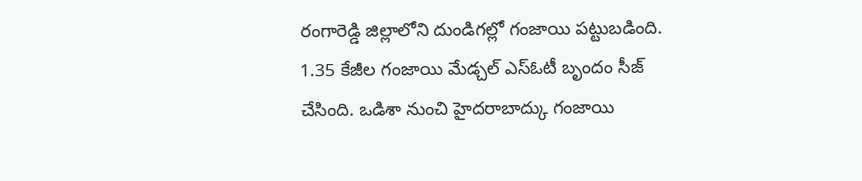రంగారెడ్డి జిల్లాలోని దుండిగల్లో గంజాయి పట్టుబడింది. 1.35 కేజీల గంజాయి మేడ్చల్ ఎస్ఓటీ బృందం సీజ్ చేసింది. ఒడిశా నుంచి హైదరాబాద్కు గంజాయి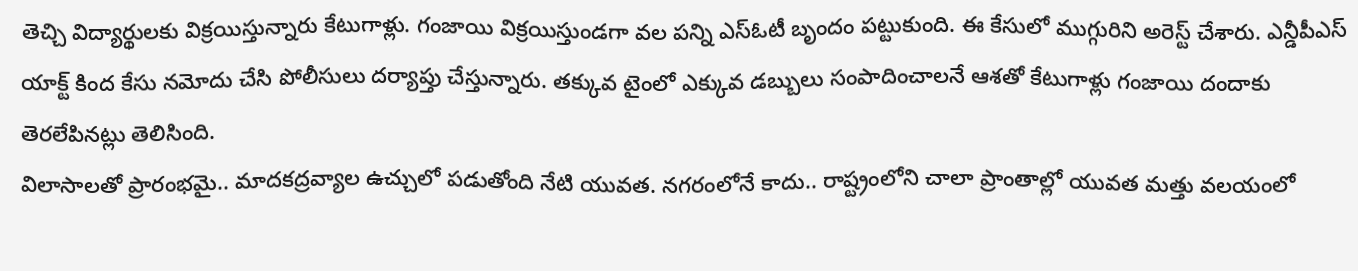తెచ్చి విద్యార్థులకు విక్రయిస్తున్నారు కేటుగాళ్లు. గంజాయి విక్రయిస్తుండగా వల పన్ని ఎస్ఓటీ బృందం పట్టుకుంది. ఈ కేసులో ముగ్గురిని అరెస్ట్ చేశారు. ఎన్డీపీఎస్ యాక్ట్ కింద కేసు నమోదు చేసి పోలీసులు దర్యాప్తు చేస్తున్నారు. తక్కువ టైంలో ఎక్కువ డబ్బులు సంపాదించాలనే ఆశతో కేటుగాళ్లు గంజాయి దందాకు తెరలేపినట్లు తెలిసింది.
విలాసాలతో ప్రారంభమై.. మాదకద్రవ్యాల ఉచ్చులో పడుతోంది నేటి యువత. నగరంలోనే కాదు.. రాష్ట్రంలోని చాలా ప్రాంతాల్లో యువత మత్తు వలయంలో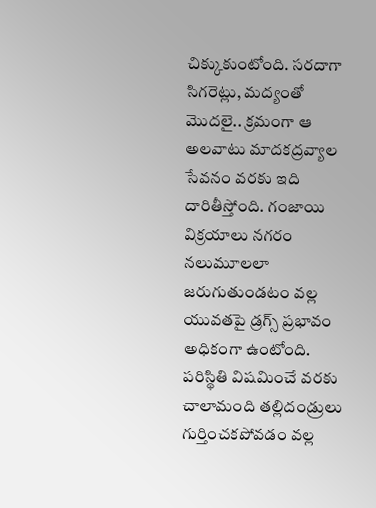చిక్కుకుంటోంది. సరదాగా సిగరెట్లు, మద్యంతో మొదలై.. క్రమంగా ఆ అలవాటు మాదకద్రవ్యాల సేవనం వరకు ఇది దారితీస్తోంది. గంజాయి విక్రయాలు నగరం నలుమూలలా జరుగుతుండటం వల్ల యువతపై డ్రగ్స్ ప్రభావం అధికంగా ఉంటోంది. పరిస్థితి విషమించే వరకు చాలామంది తల్లిదండ్రులు గుర్తించకపోవడం వల్ల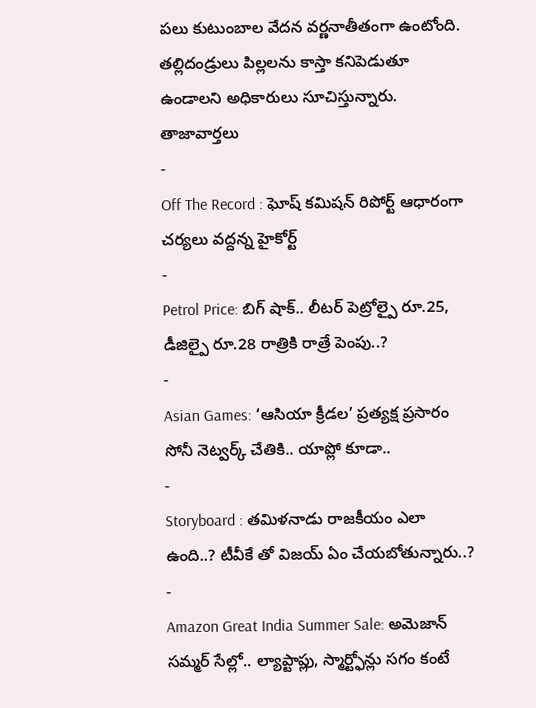పలు కుటుంబాల వేదన వర్ణనాతీతంగా ఉంటోంది. తల్లిదండ్రులు పిల్లలను కాస్తా కనిపెడుతూ ఉండాలని అధికారులు సూచిస్తున్నారు.
తాజావార్తలు
-
Off The Record : ఘోష్ కమిషన్ రిపోర్ట్ ఆధారంగా చర్యలు వద్దన్న హైకోర్ట్
-
Petrol Price: బిగ్ షాక్.. లీటర్ పెట్రోల్పై రూ.25, డీజిల్పై రూ.28 రాత్రికి రాత్రే పెంపు..?
-
Asian Games: ‘ఆసియా క్రీడల’ ప్రత్యక్ష ప్రసారం సోనీ నెట్వర్క్ చేతికి.. యాప్లో కూడా..
-
Storyboard : తమిళనాడు రాజకీయం ఎలా ఉంది..? టీవీకే తో విజయ్ ఏం చేయబోతున్నారు..?
-
Amazon Great India Summer Sale: అమెజాన్ సమ్మర్ సేల్లో.. ల్యాప్టాప్లు, స్మార్ట్ఫోన్లు సగం కంటే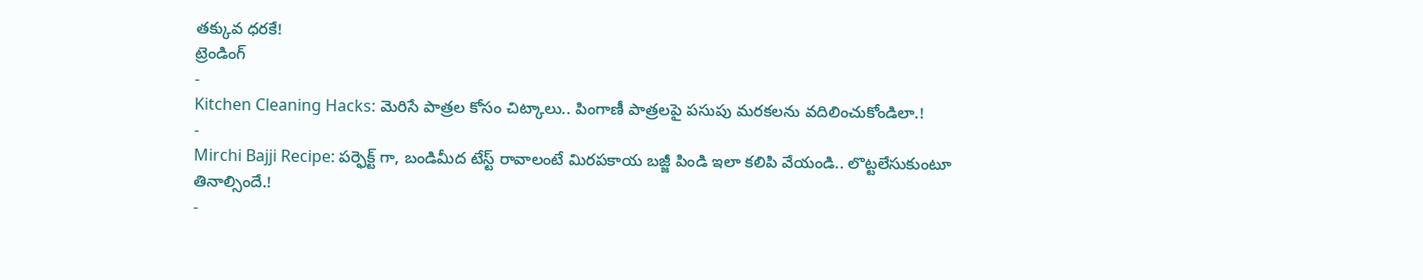తక్కువ ధరకే!
ట్రెండింగ్
-
Kitchen Cleaning Hacks: మెరిసే పాత్రల కోసం చిట్కాలు.. పింగాణీ పాత్రలపై పసుపు మరకలను వదిలించుకోండిలా.!
-
Mirchi Bajji Recipe: పర్ఫెక్ట్ గా, బండిమీద టేస్ట్ రావాలంటే మిరపకాయ బజ్జీ పిండి ఇలా కలిపి వేయండి.. లొట్టలేసుకుంటూ తినాల్సిందే.!
-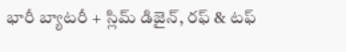భారీ బ్యాటరీ + స్లిమ్ డిజైన్, రఫ్ & టఫ్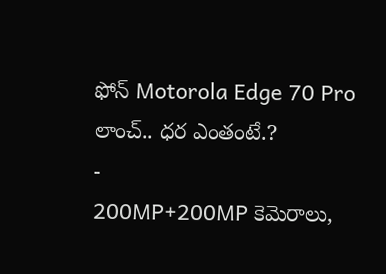ఫోన్ Motorola Edge 70 Pro లాంచ్.. ధర ఎంతంటే.?
-
200MP+200MP కెమెరాలు,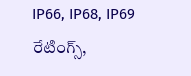IP66, IP68, IP69 రేటింగ్స్,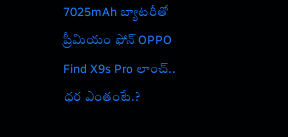7025mAh బ్యాటరీతో ప్రీమియం ఫోన్ OPPO Find X9s Pro లాంచ్.. ధర ఎంతంటే.?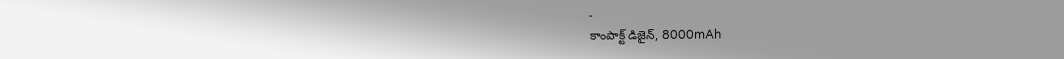-
కాంపాక్ట్ డిజైన్, 8000mAh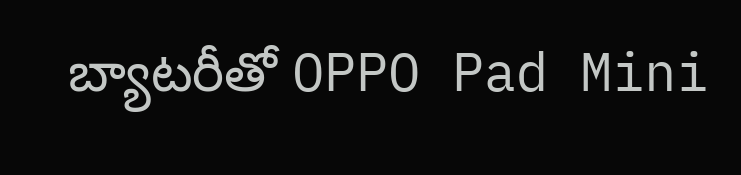బ్యాటరీతో OPPO Pad Mini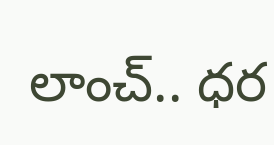లాంచ్.. ధర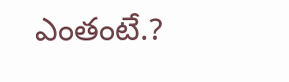ఎంతంటే.?